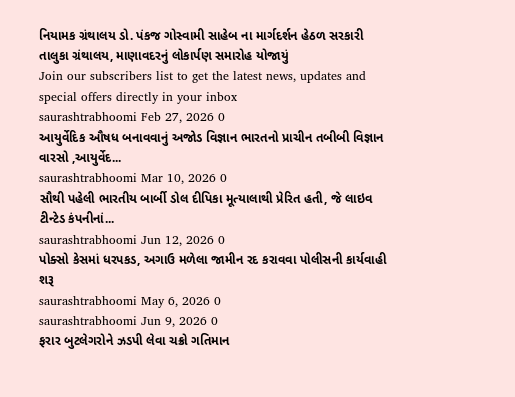નિયામક ગ્રંથાલય ડો. પંકજ ગોસ્વામી સાહેબ ના માર્ગદર્શન હેઠળ સરકારી તાલુકા ગ્રંથાલય, માણાવદરનું લોકાર્પણ સમારોહ યોજાયું
Join our subscribers list to get the latest news, updates and special offers directly in your inbox
saurashtrabhoomi Feb 27, 2026 0
આયુર્વેદિક ઔષધ બનાવવાનું અજોડ વિજ્ઞાન ભારતનો પ્રાચીન તબીબી વિજ્ઞાન વારસો ,આયુર્વેદ...
saurashtrabhoomi Mar 10, 2026 0
સૌથી પહેલી ભારતીય બાર્બી ડોલ દીપિકા મૂત્યાલાથી પ્રેરિત હતી, જે લાઇવ ટીન્ટેડ કંપનીનાં...
saurashtrabhoomi Jun 12, 2026 0
પોક્સો કેસમાં ધરપકડ, અગાઉ મળેલા જામીન રદ કરાવવા પોલીસની કાર્યવાહી શરૂ
saurashtrabhoomi May 6, 2026 0
saurashtrabhoomi Jun 9, 2026 0
ફરાર બુટલેગરોને ઝડપી લેવા ચક્રો ગતિમાન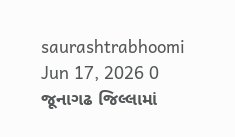saurashtrabhoomi Jun 17, 2026 0
જૂનાગઢ જિલ્લામાં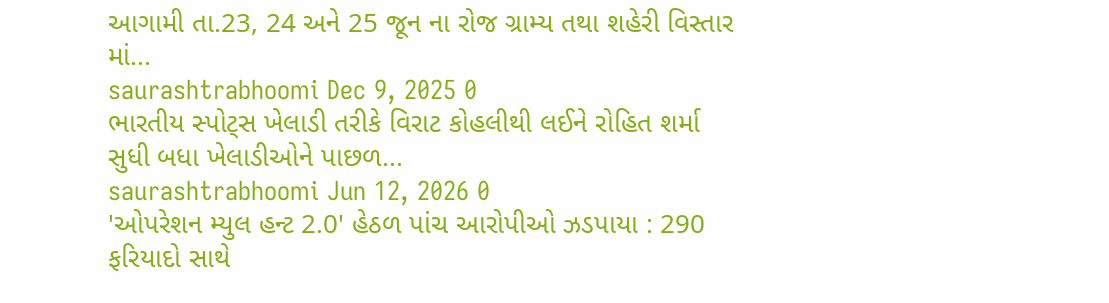આગામી તા.23, 24 અને 25 જૂન ના રોજ ગ્રામ્ય તથા શહેરી વિસ્તાર માં...
saurashtrabhoomi Dec 9, 2025 0
ભારતીય સ્પોટ્સ ખેલાડી તરીકે વિરાટ કોહલીથી લઈને રોહિત શર્મા સુધી બધા ખેલાડીઓને પાછળ...
saurashtrabhoomi Jun 12, 2026 0
'ઓપરેશન મ્યુલ હન્ટ 2.0' હેઠળ પાંચ આરોપીઓ ઝડપાયા : 290 ફરિયાદો સાથે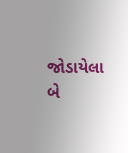જોડાયેલા બે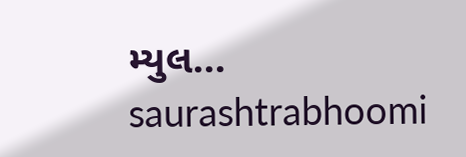મ્યુલ...
saurashtrabhoomi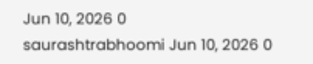Jun 10, 2026 0
saurashtrabhoomi Jun 10, 2026 0